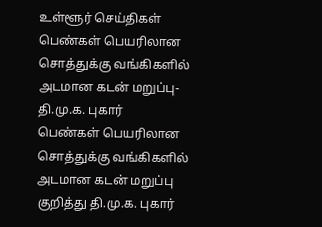உள்ளூர் செய்திகள்
பெண்கள் பெயரிலான சொத்துக்கு வங்கிகளில் அடமான கடன் மறுப்பு-தி.மு.க. புகார்
பெண்கள் பெயரிலான சொத்துக்கு வங்கிகளில் அடமான கடன் மறுப்பு குறித்து தி.மு.க. புகார்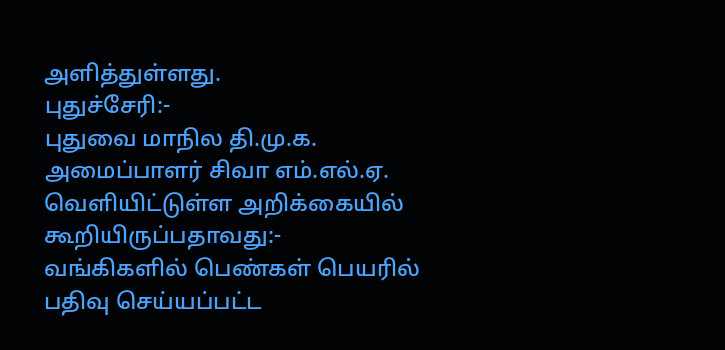அளித்துள்ளது.
புதுச்சேரி:-
புதுவை மாநில தி.மு.க. அமைப்பாளர் சிவா எம்.எல்.ஏ. வெளியிட்டுள்ள அறிக்கையில் கூறியிருப்பதாவது:-
வங்கிகளில் பெண்கள் பெயரில் பதிவு செய்யப்பட்ட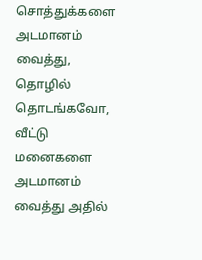சொத்துக்களை அடமானம் வைத்து, தொழில் தொடங்கவோ, வீட்டு மனைகளை அடமானம் வைத்து அதில்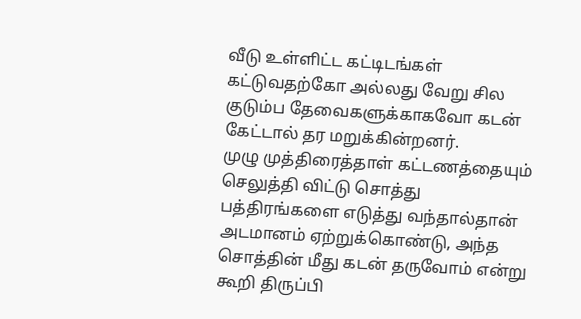வீடு உள்ளிட்ட கட்டிடங்கள் கட்டுவதற்கோ அல்லது வேறு சில குடும்ப தேவைகளுக்காகவோ கடன் கேட்டால் தர மறுக்கின்றனர்.
முழு முத்திரைத்தாள் கட்டணத்தையும் செலுத்தி விட்டு சொத்து பத்திரங்களை எடுத்து வந்தால்தான் அடமானம் ஏற்றுக்கொண்டு, அந்த சொத்தின் மீது கடன் தருவோம் என்று கூறி திருப்பி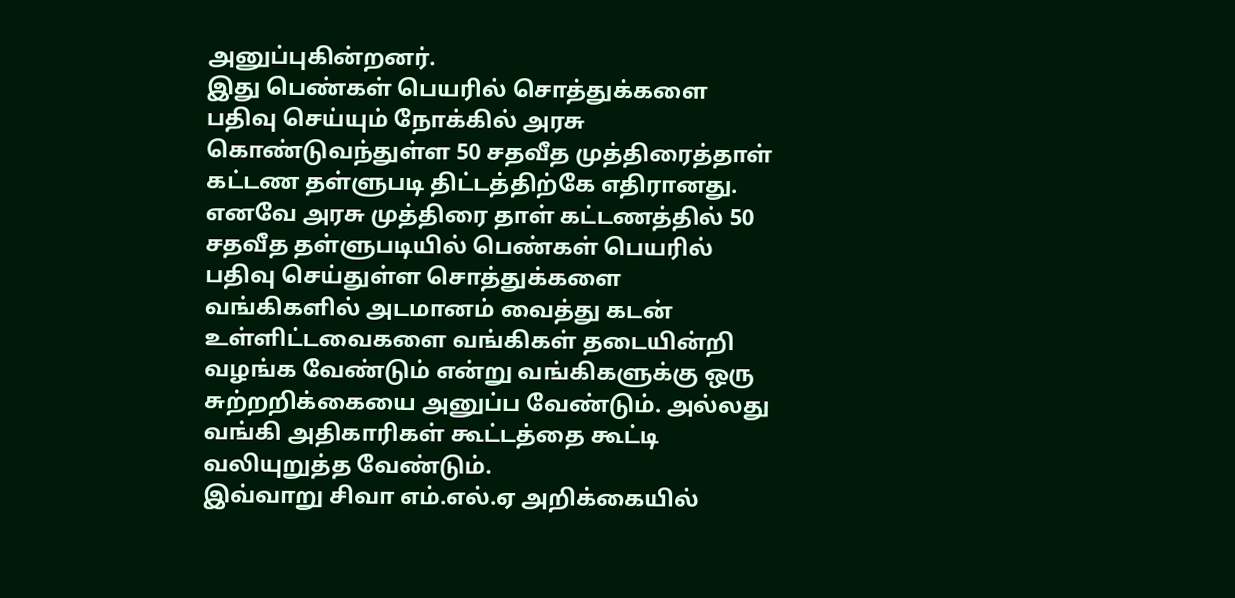அனுப்புகின்றனர்.
இது பெண்கள் பெயரில் சொத்துக்களை பதிவு செய்யும் நோக்கில் அரசு கொண்டுவந்துள்ள 50 சதவீத முத்திரைத்தாள் கட்டண தள்ளுபடி திட்டத்திற்கே எதிரானது. எனவே அரசு முத்திரை தாள் கட்டணத்தில் 50 சதவீத தள்ளுபடியில் பெண்கள் பெயரில் பதிவு செய்துள்ள சொத்துக்களை வங்கிகளில் அடமானம் வைத்து கடன் உள்ளிட்டவைகளை வங்கிகள் தடையின்றி வழங்க வேண்டும் என்று வங்கிகளுக்கு ஒரு சுற்றறிக்கையை அனுப்ப வேண்டும். அல்லது வங்கி அதிகாரிகள் கூட்டத்தை கூட்டி வலியுறுத்த வேண்டும்.
இவ்வாறு சிவா எம்.எல்.ஏ அறிக்கையில்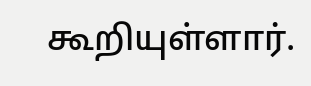கூறியுள்ளார்.